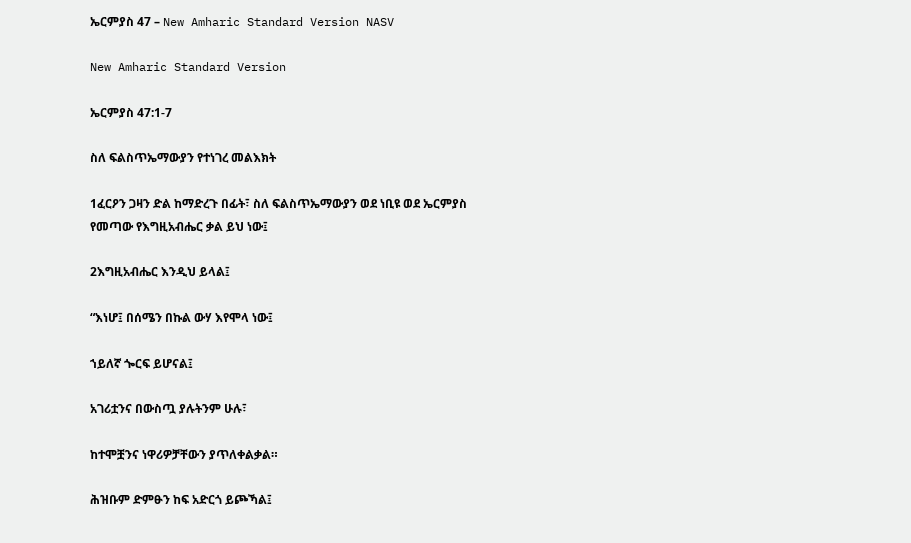ኤርምያስ 47 – New Amharic Standard Version NASV

New Amharic Standard Version

ኤርምያስ 47:1-7

ስለ ፍልስጥኤማውያን የተነገረ መልእክት

1ፈርዖን ጋዛን ድል ከማድረጉ በፊት፣ ስለ ፍልስጥኤማውያን ወደ ነቢዩ ወደ ኤርምያስ የመጣው የእግዚአብሔር ቃል ይህ ነው፤

2እግዚአብሔር እንዲህ ይላል፤

“እነሆ፤ በሰሜን በኩል ውሃ እየሞላ ነው፤

ኀይለኛ ጐርፍ ይሆናል፤

አገሪቷንና በውስጧ ያሉትንም ሁሉ፣

ከተሞቿንና ነዋሪዎቻቸውን ያጥለቀልቃል።

ሕዝቡም ድምፁን ከፍ አድርጎ ይጮኻል፤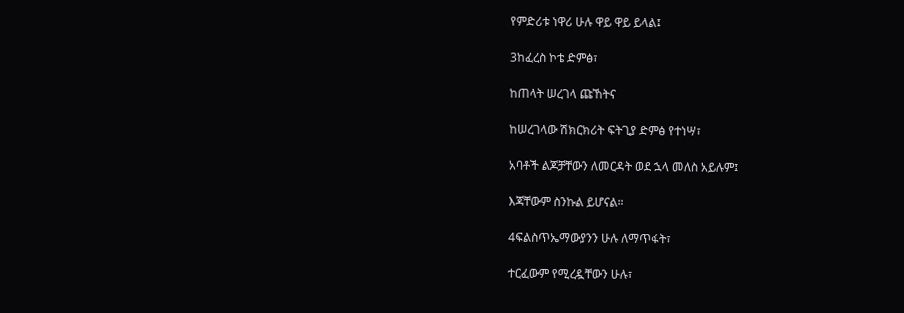የምድሪቱ ነዋሪ ሁሉ ዋይ ዋይ ይላል፤

3ከፈረስ ኮቴ ድምፅ፣

ከጠላት ሠረገላ ጩኸትና

ከሠረገላው ሽክርክሪት ፍትጊያ ድምፅ የተነሣ፣

አባቶች ልጆቻቸውን ለመርዳት ወደ ኋላ መለስ አይሉም፤

እጃቸውም ስንኩል ይሆናል።

4ፍልስጥኤማውያንን ሁሉ ለማጥፋት፣

ተርፈውም የሚረዷቸውን ሁሉ፣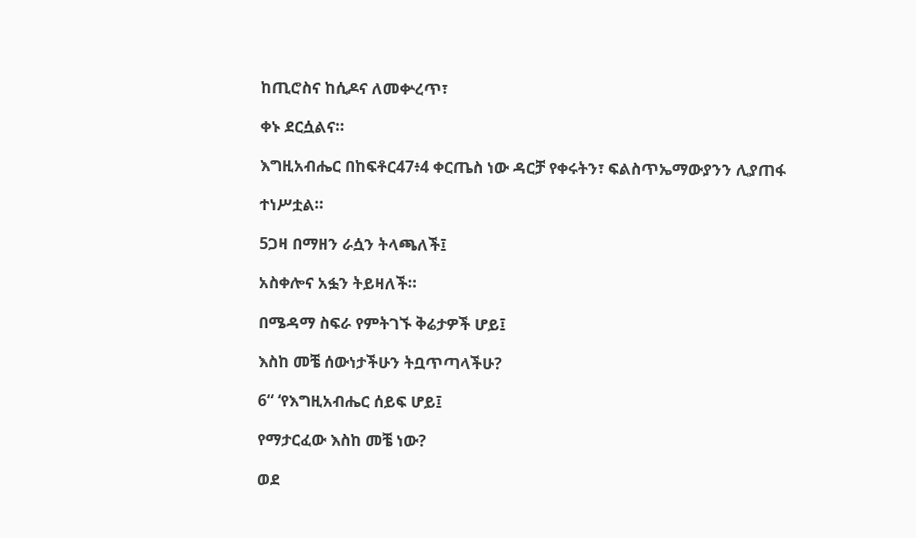ከጢሮስና ከሲዶና ለመቍረጥ፣

ቀኑ ደርሷልና።

እግዚአብሔር በከፍቶር47፥4 ቀርጤስ ነው ዳርቻ የቀሩትን፣ ፍልስጥኤማውያንን ሊያጠፋ

ተነሥቷል።

5ጋዛ በማዘን ራሷን ትላጫለች፤

አስቀሎና አፏን ትይዛለች።

በሜዳማ ስፍራ የምትገኙ ቅሬታዎች ሆይ፤

እስከ መቼ ሰውነታችሁን ትቧጥጣላችሁ?

6“ ‘የእግዚአብሔር ሰይፍ ሆይ፤

የማታርፈው እስከ መቼ ነው?

ወደ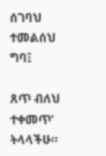ሰገባህ ተመልሰህ ግባ፤

ጸጥ ብለህ ተቀመጥ’ ትላላችሁ።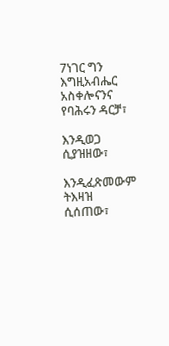7ነገር ግን እግዚአብሔር አስቀሎናንና የባሕሩን ዳርቻ፣

እንዲወጋ ሲያዝዘው፣

እንዲፈጽመውም ትእዛዝ ሲሰጠው፣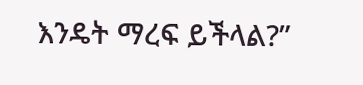እንዴት ማረፍ ይችላል?”